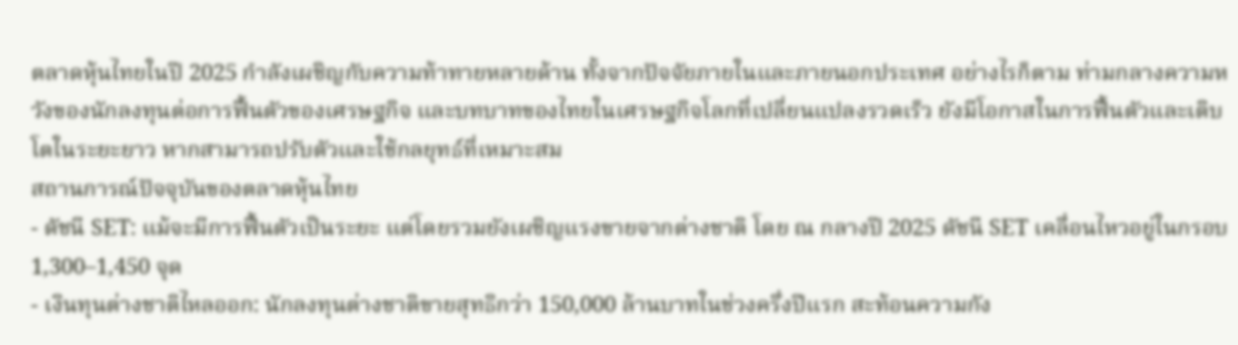ตลาดหุ้นไทยในปี 2025 กำลังเผชิญกับความท้าทายหลายด้าน ทั้งจากปัจจัยภายในและภายนอกประเทศ อย่างไรก็ตาม ท่ามกลางความหวังของนักลงทุนต่อการฟื้นตัวของเศรษฐกิจ และบทบาทของไทยในเศรษฐกิจโลกที่เปลี่ยนแปลงรวดเร็ว ยังมีโอกาสในการฟื้นตัวและเติบโตในระยะยาว หากสามารถปรับตัวและใช้กลยุทธ์ที่เหมาะสม
สถานการณ์ปัจจุบันของตลาดหุ้นไทย
- ดัชนี SET: แม้จะมีการฟื้นตัวเป็นระยะ แต่โดยรวมยังเผชิญแรงขายจากต่างชาติ โดย ณ กลางปี 2025 ดัชนี SET เคลื่อนไหวอยู่ในกรอบ 1,300–1,450 จุด
- เงินทุนต่างชาติไหลออก: นักลงทุนต่างชาติขายสุทธิกว่า 150,000 ล้านบาทในช่วงครึ่งปีแรก สะท้อนความกัง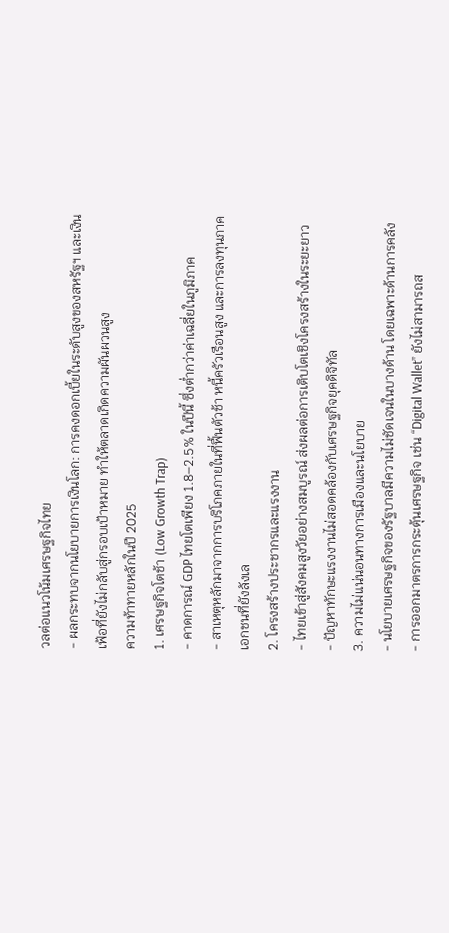วลต่อแนวโน้มเศรษฐกิจไทย
- ผลกระทบจากนโยบายการเงินโลก: การคงดอกเบี้ยในระดับสูงของสหรัฐฯ และเงินเฟ้อที่ยังไม่กลับสู่กรอบเป้าหมาย ทำให้ตลาดเกิดความผันผวนสูง
ความท้าทายหลักในปี 2025
1. เศรษฐกิจโตช้า (Low Growth Trap)
- คาดการณ์ GDP ไทยโตเพียง 1.8–2.5% ในปีนี้ ซึ่งต่ำกว่าค่าเฉลี่ยในภูมิภาค
- สาเหตุหลักมาจากการบริโภคภายในที่ฟื้นตัวช้า หนี้ครัวเรือนสูง และการลงทุนภาคเอกชนที่ยังลังเล
2. โครงสร้างประชากรและแรงงาน
- ไทยเข้าสู่สังคมสูงวัยอย่างสมบูรณ์ ส่งผลต่อการเติบโตเชิงโครงสร้างในระยะยาว
- ปัญหาทักษะแรงงานไม่สอดคล้องกับเศรษฐกิจยุคดิจิทัล
3. ความไม่แน่นอนทางการเมืองและนโยบาย
- นโยบายเศรษฐกิจของรัฐบาลมีความไม่ชัดเจนในบางด้าน โดยเฉพาะด้านการคลัง
- การออกมาตรการกระตุ้นเศรษฐกิจ เช่น “Digital Wallet” ยังไม่สามารถส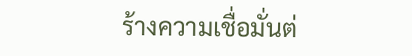ร้างความเชื่อมั่นต่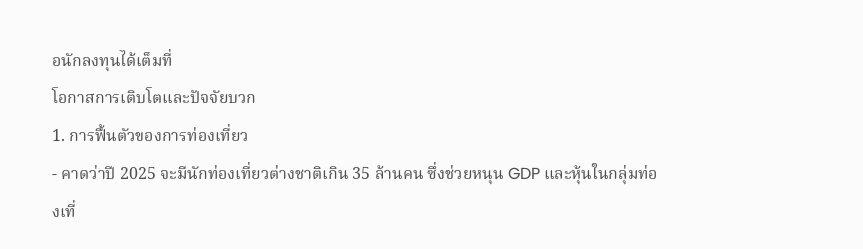อนักลงทุนได้เต็มที่
โอกาสการเติบโตและปัจจัยบวก
1. การฟื้นตัวของการท่องเที่ยว
- คาดว่าปี 2025 จะมีนักท่องเที่ยวต่างชาติเกิน 35 ล้านคน ซึ่งช่วยหนุน GDP และหุ้นในกลุ่มท่องเที่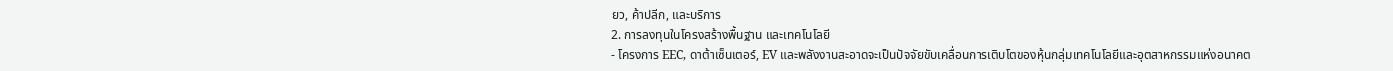ยว, ค้าปลีก, และบริการ
2. การลงทุนในโครงสร้างพื้นฐาน และเทคโนโลยี
- โครงการ EEC, ดาต้าเซ็นเตอร์, EV และพลังงานสะอาดจะเป็นปัจจัยขับเคลื่อนการเติบโตของหุ้นกลุ่มเทคโนโลยีและอุตสาหกรรมแห่งอนาคต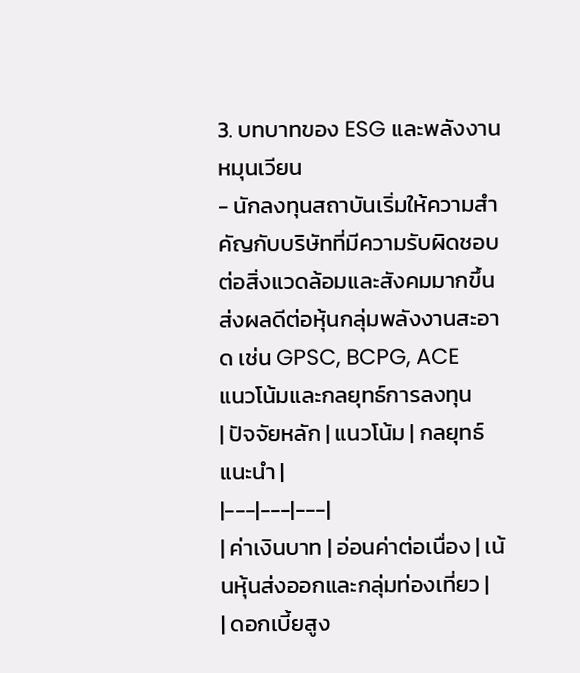3. บทบาทของ ESG และพลังงานหมุนเวียน
- นักลงทุนสถาบันเริ่มให้ความสำคัญกับบริษัทที่มีความรับผิดชอบต่อสิ่งแวดล้อมและสังคมมากขึ้น ส่งผลดีต่อหุ้นกลุ่มพลังงานสะอาด เช่น GPSC, BCPG, ACE
แนวโน้มและกลยุทธ์การลงทุน
| ปัจจัยหลัก | แนวโน้ม | กลยุทธ์แนะนำ |
|---|---|---|
| ค่าเงินบาท | อ่อนค่าต่อเนื่อง | เน้นหุ้นส่งออกและกลุ่มท่องเที่ยว |
| ดอกเบี้ยสูง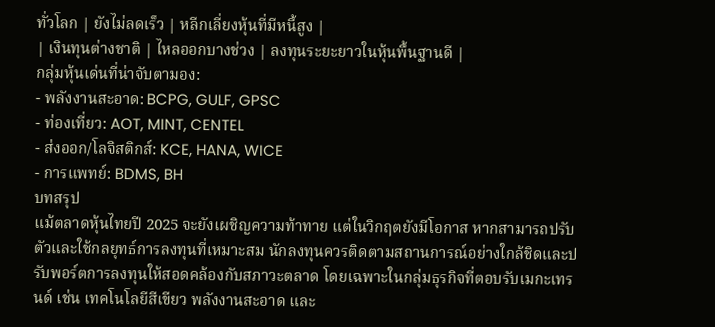ทั่วโลก | ยังไม่ลดเร็ว | หลีกเลี่ยงหุ้นที่มีหนี้สูง |
| เงินทุนต่างชาติ | ไหลออกบางช่วง | ลงทุนระยะยาวในหุ้นพื้นฐานดี |
กลุ่มหุ้นเด่นที่น่าจับตามอง:
- พลังงานสะอาด: BCPG, GULF, GPSC
- ท่องเที่ยว: AOT, MINT, CENTEL
- ส่งออก/โลจิสติกส์: KCE, HANA, WICE
- การแพทย์: BDMS, BH
บทสรุป
แม้ตลาดหุ้นไทยปี 2025 จะยังเผชิญความท้าทาย แต่ในวิกฤตยังมีโอกาส หากสามารถปรับตัวและใช้กลยุทธ์การลงทุนที่เหมาะสม นักลงทุนควรติดตามสถานการณ์อย่างใกล้ชิดและปรับพอร์ตการลงทุนให้สอดคล้องกับสภาวะตลาด โดยเฉพาะในกลุ่มธุรกิจที่ตอบรับเมกะเทรนด์ เช่น เทคโนโลยีสีเขียว พลังงานสะอาด และ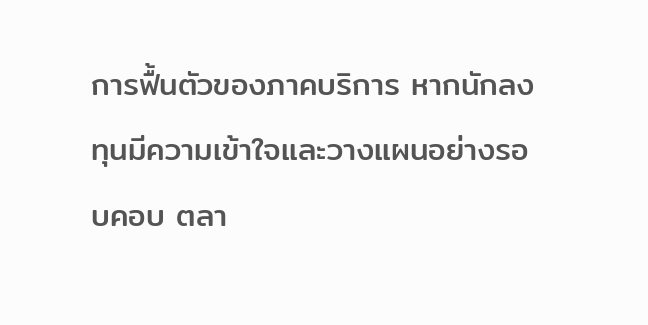การฟื้นตัวของภาคบริการ หากนักลงทุนมีความเข้าใจและวางแผนอย่างรอบคอบ ตลา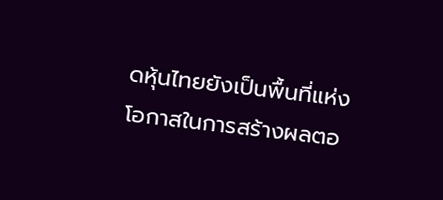ดหุ้นไทยยังเป็นพื้นที่แห่งโอกาสในการสร้างผลตอ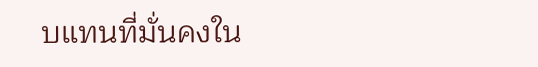บแทนที่มั่นคงใน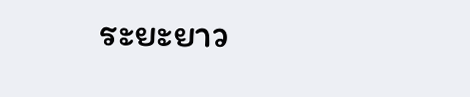ระยะยาว